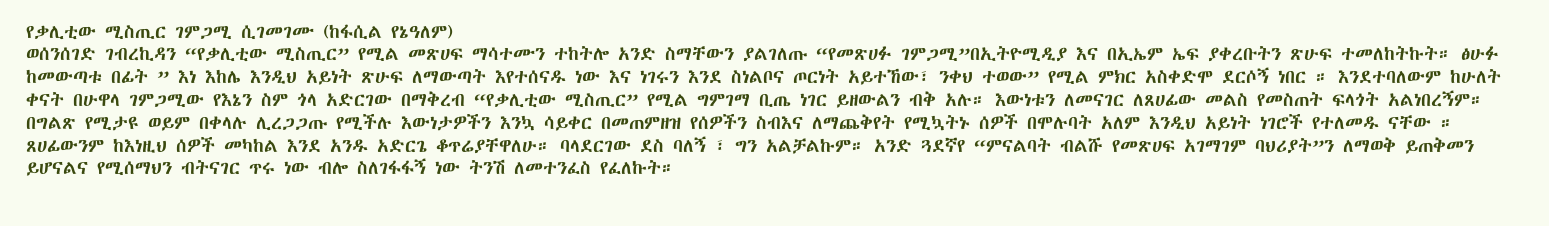የቃሊቲው ሚስጢር ገምጋሚ ሲገመገሙ (ከፋሲል የኔዓለም)
ወሰንሰገድ ገብረኪዳን “የቃሊቲው ሚስጢር” የሚል መጽሀፍ ማሳተሙን ተከትሎ አንድ ስማቸውን ያልገለጡ “የመጽሀፉ ገምጋሚ”በኢትዮሚዲያ እና በኢኤም ኤፍ ያቀረቡትን ጽሁፍ ተመለከትኩት። ፅሁፉ ከመውጣቱ በፊት ” እነ እከሌ እንዲህ አይነት ጽሁፍ ለማውጣት እየተሰናዱ ነው እና ነገሩን እንደ ስነልቦና ጦርነት አይተኸው፣ ንቀህ ተወው” የሚል ምክር አስቀድሞ ደርሶኝ ነበር ። እንደተባለውም ከሁለት ቀናት በሁዋላ ገምጋሚው የእኔን ስም ጎላ አድርገው በማቅረብ “የቃሊቲው ሚስጢር” የሚል ግምገማ ቢጤ ነገር ይዘውልን ብቅ አሉ። እውነቱን ለመናገር ለጸሀፊው መልስ የመስጠት ፍላጎት አልነበረኝም።
በግልጽ የሚታዩ ወይም በቀላሉ ሊረጋጋጡ የሚችሉ እውነታዎችን እንኳ ሳይቀር በመጠምዘዝ የሰዎችን ስብእና ለማጨቅየት የሚኳትኑ ሰዎች በሞሉባት አለም እንዲህ አይነት ነገሮች የተለመዱ ናቸው ። ጸሀፊውንም ከእነዚህ ሰዎች መካከል እንደ አንዱ አድርጌ ቆጥሬያቸዋለሁ። ባላደርገው ደስ ባለኝ ፣ ግን አልቻልኩም። አንድ ጓደኛየ “ምናልባት ብልሹ የመጽሀፍ አገማገም ባህሪያት”ን ለማወቅ ይጠቅመን ይሆናልና የሚሰማህን ብትናገር ጥሩ ነው ብሎ ስለገፋፋኝ ነው ትንሽ ለመተንፈስ የፈለኩት።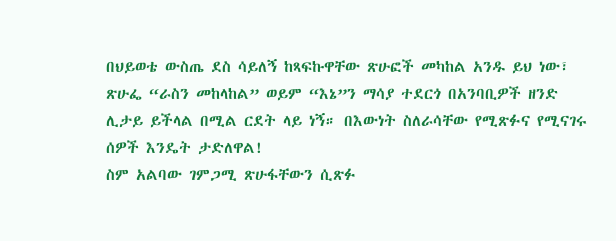በህይወቴ ውስጤ ደስ ሳይለኝ ከጻፍኩዋቸው ጽሁፎች መካከል አንዱ ይህ ነው፣ ጽሁፌ “ራስን መከላከል” ወይም “እኔ”ን ማሳያ ተደርጎ በአንባቢዎች ዘንድ ሊታይ ይችላል በሚል ርደት ላይ ነኝ። በእውነት ስለራሳቸው የሚጽፉና የሚናገሩ ሰዎች እንዴት ታድለዋል!
ስም አልባው ገምጋሚ ጽሁፋቸውን ሲጽፉ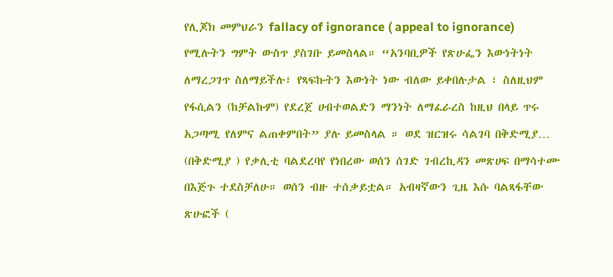የሊጆክ መምህራን fallacy of ignorance ( appeal to ignorance) የሚሉትን ግምት ውስጥ ያስገቡ ይመስላል። “አንባቢዎች የጽሁፌን እውነትነት ለማረጋገጥ ስለማይችሉ፣ የጻፍኩትን እውነት ነው ብለው ይቀበሉታል ፣ ስለዚህም የፋሲልን (ከቻልኩም) የደረጀ ሀብተወልድን ማንነት ለማፈራረስ ከዚህ በላይ ጥሩ አጋጣሚ የለምና ልጠቀምበት” ያሉ ይመስላል ። ወደ ዝርዝሩ ሳልገባ በቅድሚያ…
(በቅድሚያ ) የቃሊቲ ባልደረባየ የነበረው ወሰን ሰገድ ገብረኪዳን መጽሀፍ በማሳተሙ በእጅጉ ተደስቻለሁ። ወሰን ብዙ ተሰቃይቷል። አብዛኛውን ጊዜ እሱ ባልጻፋቸው ጽሁፎች (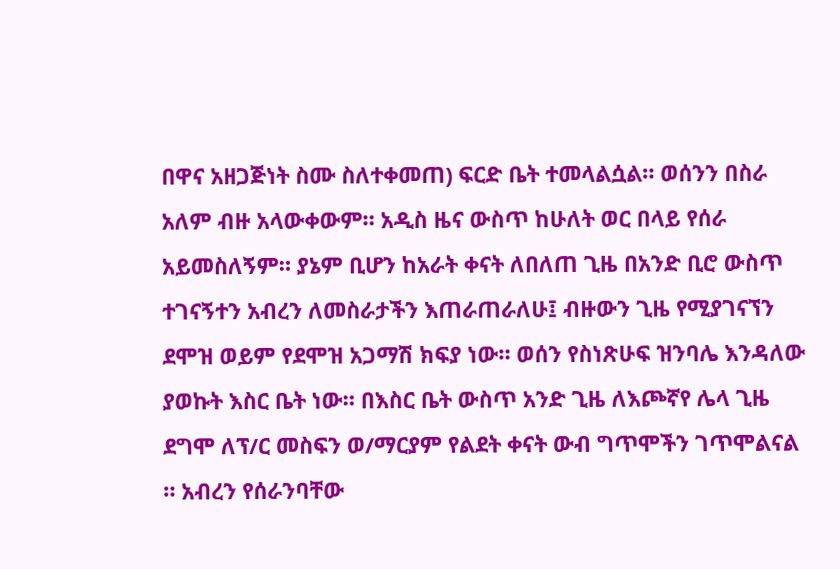በዋና አዘጋጅነት ስሙ ስለተቀመጠ) ፍርድ ቤት ተመላልሷል። ወሰንን በስራ አለም ብዙ አላውቀውም። አዲስ ዜና ውስጥ ከሁለት ወር በላይ የሰራ አይመስለኝም። ያኔም ቢሆን ከአራት ቀናት ለበለጠ ጊዜ በአንድ ቢሮ ውስጥ ተገናኝተን አብረን ለመስራታችን እጠራጠራለሁ፤ ብዙውን ጊዜ የሚያገናኘን ደሞዝ ወይም የደሞዝ አጋማሽ ክፍያ ነው። ወሰን የስነጽሁፍ ዝንባሌ እንዳለው ያወኩት እስር ቤት ነው። በእስር ቤት ውስጥ አንድ ጊዜ ለእጮኛየ ሌላ ጊዜ ደግሞ ለፕ/ር መስፍን ወ/ማርያም የልደት ቀናት ውብ ግጥሞችን ገጥሞልናል ። አብረን የሰራንባቸው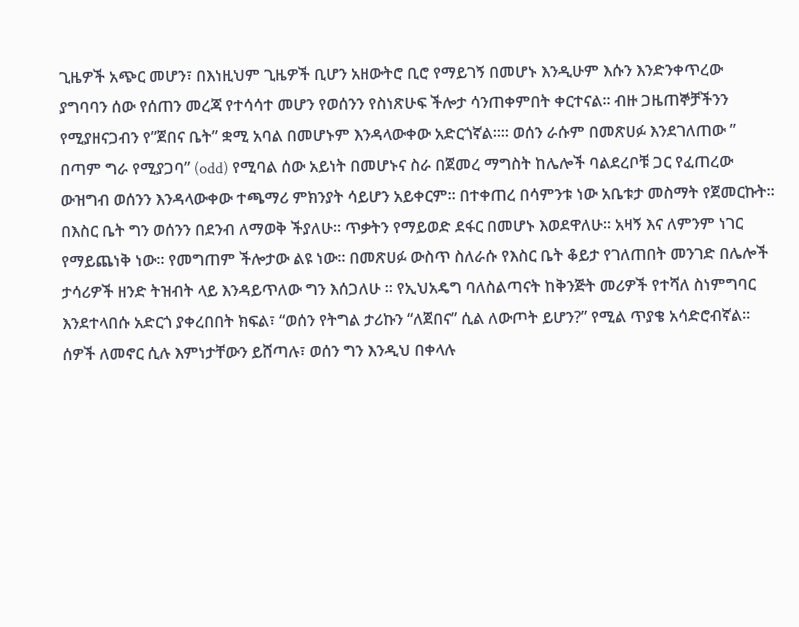ጊዜዎች አጭር መሆን፣ በእነዚህም ጊዜዎች ቢሆን አዘውትሮ ቢሮ የማይገኝ በመሆኑ እንዲሁም እሱን እንድንቀጥረው ያግባባን ሰው የሰጠን መረጃ የተሳሳተ መሆን የወሰንን የስነጽሁፍ ችሎታ ሳንጠቀምበት ቀርተናል። ብዙ ጋዜጠኞቻችንን የሚያዘናጋብን የ”ጀበና ቤት” ቋሚ አባል በመሆኑም እንዳላውቀው አድርጎኛል።። ወሰን ራሱም በመጽሀፉ እንደገለጠው ” በጣም ግራ የሚያጋባ” (odd) የሚባል ሰው አይነት በመሆኑና ስራ በጀመረ ማግስት ከሌሎች ባልደረቦቹ ጋር የፈጠረው ውዝግብ ወሰንን እንዳላውቀው ተጫማሪ ምክንያት ሳይሆን አይቀርም። በተቀጠረ በሳምንቱ ነው አቤቱታ መስማት የጀመርኩት። በእስር ቤት ግን ወሰንን በደንብ ለማወቅ ችያለሁ። ጥቃትን የማይወድ ደፋር በመሆኑ እወደዋለሁ። አዛኝ እና ለምንም ነገር የማይጨነቅ ነው። የመግጠም ችሎታው ልዩ ነው። በመጽሀፉ ውስጥ ስለራሱ የእስር ቤት ቆይታ የገለጠበት መንገድ በሌሎች ታሳሪዎች ዘንድ ትዝብት ላይ እንዳይጥለው ግን እሰጋለሁ ። የኢህአዴግ ባለስልጣናት ከቅንጅት መሪዎች የተሻለ ስነምግባር እንደተላበሱ አድርጎ ያቀረበበት ክፍል፣ “ወሰን የትግል ታሪኩን “ለጀበና” ሲል ለውጦት ይሆን?” የሚል ጥያቄ አሳድሮብኛል። ሰዎች ለመኖር ሲሉ እምነታቸውን ይሸጣሉ፣ ወሰን ግን እንዲህ በቀላሉ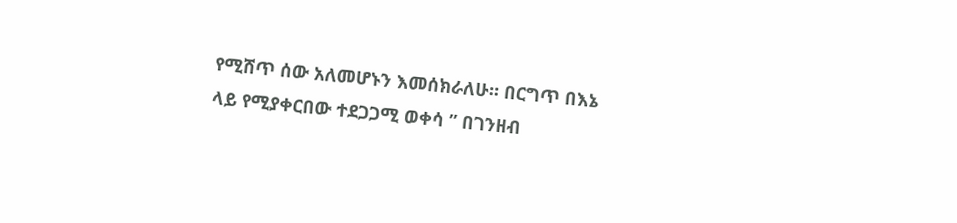የሚሸጥ ሰው አለመሆኑን እመሰክራለሁ። በርግጥ በእኔ ላይ የሚያቀርበው ተደጋጋሚ ወቀሳ ” በገንዘብ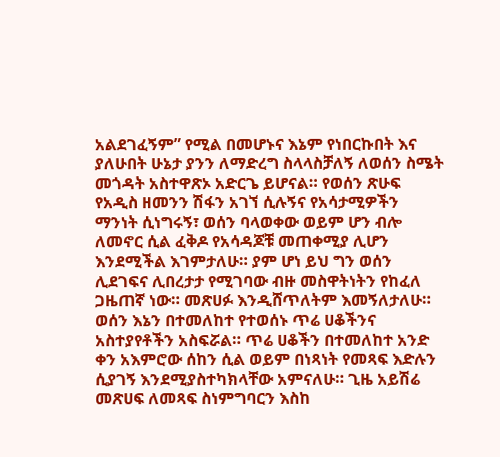አልደገፈኝም” የሚል በመሆኑና እኔም የነበርኩበት እና ያለሁበት ሁኔታ ያንን ለማድረግ ስላላስቻለኝ ለወሰን ስሜት መጎዳት አስተዋጽኦ አድርጌ ይሆናል። የወሰን ጽሁፍ የአዲስ ዘመንን ሽፋን አገኘ ሲሉኝና የአሳታሚዎችን ማንነት ሲነግሩኝ፣ ወሰን ባላወቀው ወይም ሆን ብሎ ለመኖር ሲል ፈቅዶ የአሳዳጆቹ መጠቀሚያ ሊሆን እንደሚችል እገምታለሁ። ያም ሆነ ይህ ግን ወሰን ሊደገፍና ሊበረታታ የሚገባው ብዙ መስዋትነትን የከፈለ ጋዜጠኛ ነው። መጽሀፉ እንዲሸጥለትም እመኝለታለሁ።
ወሰን እኔን በተመለከተ የተወሰኑ ጥሬ ሀቆችንና አስተያየቶችን አስፍሯል። ጥሬ ሀቆችን በተመለከተ አንድ ቀን አእምሮው ሰከን ሲል ወይም በነጻነት የመጻፍ እድሉን ሲያገኝ እንደሚያስተካክላቸው አምናለሁ። ጊዜ አይሽሬ መጽሀፍ ለመጻፍ ስነምግባርን እስከ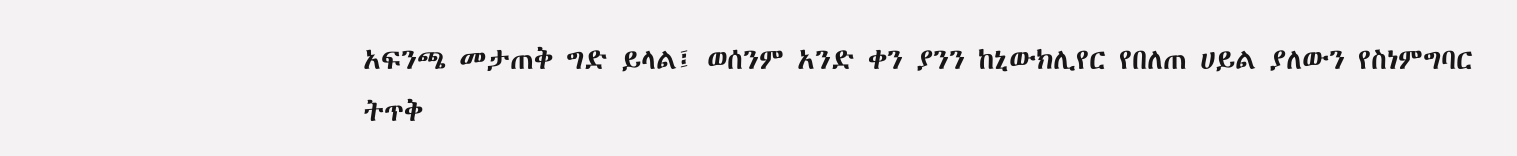አፍንጫ መታጠቅ ግድ ይላል፤ ወሰንም አንድ ቀን ያንን ከኒውክሊየር የበለጠ ሀይል ያለውን የስነምግባር ትጥቅ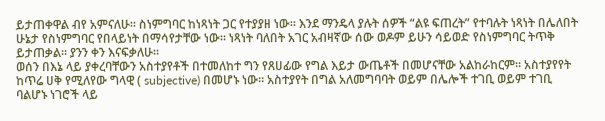ይታጠቀዋል ብየ አምናለሁ። ስነምግባር ከነጻነት ጋር የተያያዘ ነው። እንደ ማንዴላ ያሉት ሰዎች “ልዩ ፍጠረት” የተባሉት ነጻነት በሌለበት ሁኔታ የስነምግባር የበላይነት በማሳየታቸው ነው። ነጻነት ባለበት አገር አብዛኛው ሰው ወዶም ይሁን ሳይወድ የስነምግባር ትጥቅ ይታጠቃል። ያንን ቀን እናፍቃለሁ።
ወሰን በእኔ ላይ ያቀረባቸውን አስተያየቶች በተመለከተ ግን የጸሀፊው የግል እይታ ውጤቶች በመሆናቸው አልከራከርም። አስተያየየት ከጥሬ ሀቅ የሚለየው ግላዊ ( subjective) በመሆኑ ነው። አስተያየት በግል አለመግባባት ወይም በሌሎች ተገቢ ወይም ተገቢ ባልሆኑ ነገሮች ላይ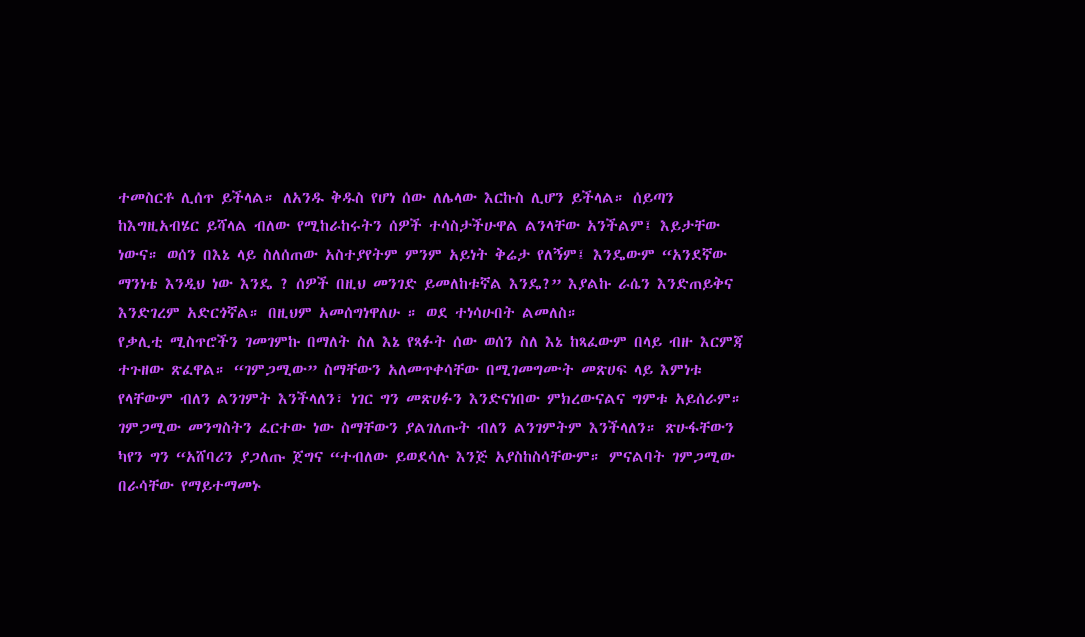ተመስርቶ ሊሰጥ ይችላል። ለአንዱ ቅዱስ የሆነ ሰው ለሌላው እርኩስ ሊሆን ይችላል። ሰይጣን ከእግዚአብሄር ይሻላል ብለው የሚከራከሩትን ሰዎች ተሳስታችሁዋል ልንላቸው አንችልም፤ እይታቸው ነውና። ወሰን በእኔ ላይ ስለሰጠው አስተያየትም ምንም አይነት ቅሬታ የለኝም፤ እንዴውም “አንደኛው ማንነቴ እንዲህ ነው እንዴ ? ሰዎች በዚህ መንገድ ይመለከቱኛል እንዴ?” እያልኩ ራሴን እንድጠይቅና እንድገረም አድርጎኛል። በዚህም አመሰግነዋለሁ ። ወደ ተነሳሁበት ልመለስ።
የቃሊቲ ሚስጥሮችን ገመገምኩ በማለት ስለ እኔ የጻፉት ሰው ወሰን ስለ እኔ ከጻፈውም በላይ ብዙ እርምጃ ተጉዘው ጽፈዋል። “ገምጋሚው” ስማቸውን አለመጥቀሳቸው በሚገመግሙት መጽሀፍ ላይ እምነቱ የላቸውም ብለን ልንገምት እንችላለን፣ ነገር ግን መጽሀፉን እንድናነበው ምክረውናልና ግምቱ አይሰራም። ገምጋሚው መንግስትን ፈርተው ነው ስማቸውን ያልገለጡት ብለን ልንገምትም እንችላለን። ጽሁፋቸውን ካየን ግን “አሸባሪን ያጋለጡ ጀግና “ተብለው ይወደሳሉ እንጅ አያስከስሳቸውም። ምናልባት ገምጋሚው በራሳቸው የማይተማመኑ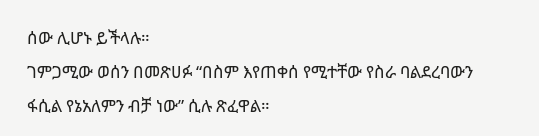ሰው ሊሆኑ ይችላሉ።
ገምጋሚው ወሰን በመጽሀፉ “በስም እየጠቀሰ የሚተቸው የስራ ባልደረባውን ፋሲል የኔአለምን ብቻ ነው” ሲሉ ጽፈዋል።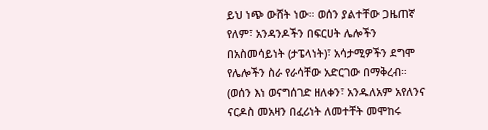ይህ ነጭ ውሸት ነው። ወሰን ያልተቸው ጋዜጠኛ የለም፣ አንዳንዶችን በፍርሀት ሌሎችን በአስመሳይነት (ታፔላነት)፣ አሳታሚዎችን ደግሞ የሌሎችን ስራ የራሳቸው አድርገው በማቅረብ። (ወሰን እነ ወናግሰገድ ዘለቀን፣ አንዱለአም አየለንና ናርዶስ መአዛን በፈሪነት ለመተቸት መሞከሩ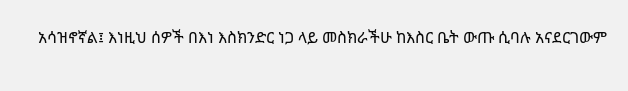አሳዝኖኛል፤ እነዚህ ሰዎች በእነ እስክንድር ነጋ ላይ መስክራችሁ ከእስር ቤት ውጡ ሲባሉ አናደርገውም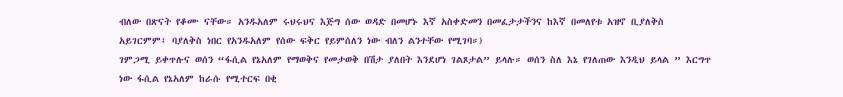ብለው በጽናት የቆሙ ናቸው። አንዱአለም ሩህሩህና እጅግ ሰው ወዳድ በመሆኑ እኛ አስቀድመን በመፈታታችንና ከእኛ በመለየቱ አዝኖ ቢያለቅስ አይገርምም፤ ባያለቅስ ነበር የአንዱአለም የሰው ፍቅር የይምሰለን ነው ብለን ልንተቸው የሚገባ።)
ገምጋሚ ይቀጥሉና ወሰን “ፋሲል የኔአለም የማወቅና የመታወቅ በሽታ ያለበት እንደሆነ ገልጾታል” ይላሉ። ወሰን ስለ እኔ የገለጠው እንዲህ ይላል ” እርግጥ ነው ፋሲል የኔአለም ከራሱ የሚተርፍ በቂ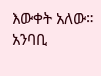እውቀት አለው። አንባቢ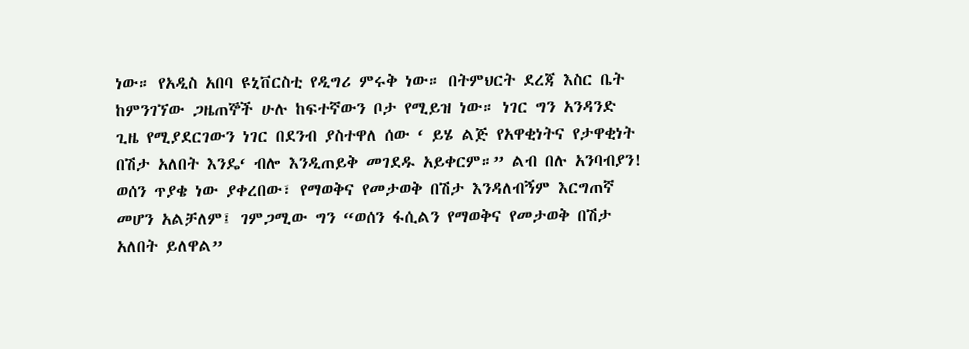ነው። የአዲስ አበባ ዩኒቨርስቲ የዲግሪ ምሩቅ ነው። በትምህርት ደረጃ እስር ቤት ከምንገኘው ጋዜጠኞች ሁሉ ከፍተኛውን ቦታ የሚይዝ ነው። ነገር ግን አንዳንድ ጊዜ የሚያደርገውን ነገር በደንብ ያስተዋለ ሰው ‘ ይሄ ልጅ የአዋቂነትና የታዋቂነት በሽታ አለበት እንዴ‘ ብሎ እንዲጠይቅ መገደዱ አይቀርም።” ልብ በሉ አንባብያን! ወሰን ጥያቄ ነው ያቀረበው፣ የማወቅና የመታወቅ በሽታ እንዳለብኝም እርግጠኛ መሆን አልቻለም፤ ገምጋሚው ግን “ወሰን ፋሲልን የማወቅና የመታወቅ በሽታ አለበት ይለዋል”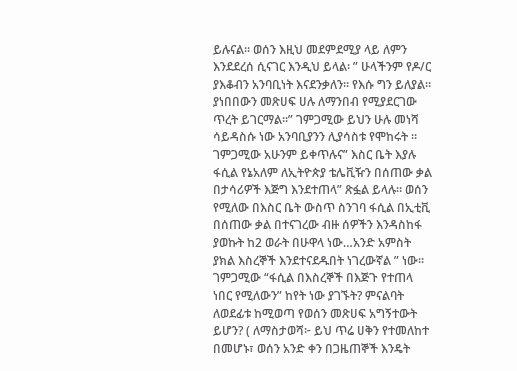ይሉናል። ወሰን እዚህ መደምደሚያ ላይ ለምን እንደደረሰ ሲናገር እንዲህ ይላል፡ ” ሁላችንም የዶ/ር ያእቆብን አንባቢነት እናደንቃለን። የእሱ ግን ይለያል። ያነበበውን መጽሀፍ ሀሉ ለማንበብ የሚያደርገው ጥረት ይገርማል።” ገምጋሚው ይህን ሁሉ መነሻ ሳይዳስሱ ነው አንባቢያንን ሊያሳስቱ የሞከሩት ።
ገምጋሚው አሁንም ይቀጥሉና” እስር ቤት እያሉ ፋሲል የኔአለም ለኢትዮጵያ ቴሌቪዥን በሰጠው ቃል በታሳሪዎች እጅግ እንደተጠላ” ጽፏል ይላሉ። ወሰን የሚለው በእስር ቤት ውስጥ ስንገባ ፋሲል በኢቲቪ በሰጠው ቃል በተናገረው ብዙ ሰዎችን እንዳስከፋ ያወኩት ከ2 ወራት በሁዋላ ነው…አንድ አምስት ያክል እስረኞች እንደተናደዱበት ነገረውኛል ” ነው። ገምጋሚው “ፋሲል በእስረኞች በእጅጉ የተጠላ ነበር የሚለውን” ከየት ነው ያገኙት? ምናልባት ለወደፊቱ ከሚወጣ የወሰን መጽሀፍ አግኝተውት ይሆን? ( ለማስታወሻ፦ ይህ ጥሬ ሀቅን የተመለከተ በመሆኑ፣ ወሰን አንድ ቀን በጋዜጠኞች እንዴት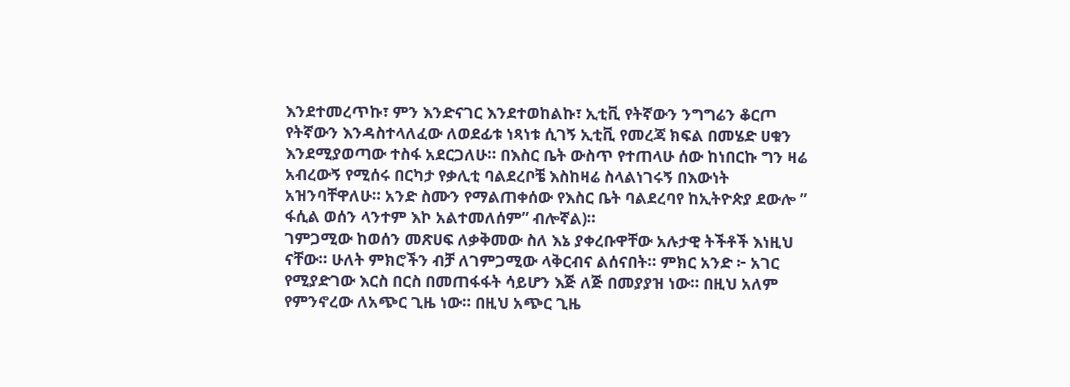እንደተመረጥኩ፣ ምን እንድናገር እንደተወከልኩ፣ ኢቲቪ የትኛውን ንግግሬን ቆርጦ የትኛውን እንዳስተላለፈው ለወደፊቱ ነጻነቱ ሲገኝ ኢቲቪ የመረጃ ክፍል በመሄድ ሀቁን እንደሚያወጣው ተስፋ አደርጋለሁ። በእስር ቤት ውስጥ የተጠላሁ ሰው ከነበርኩ ግን ዛሬ አብረውኝ የሚሰሩ በርካታ የቃሊቲ ባልደረቦቼ እስከዛሬ ስላልነገሩኝ በእውነት አዝንባቸዋለሁ። አንድ ስሙን የማልጠቀሰው የእስር ቤት ባልደረባየ ከኢትዮጵያ ደውሎ ” ፋሲል ወሰን ላንተም እኮ አልተመለሰም” ብሎኛል)።
ገምጋሚው ከወሰን መጽሀፍ ለቃቅመው ስለ እኔ ያቀረቡዋቸው አሉታዊ ትችቶች እነዚህ ናቸው። ሁለት ምክሮችን ብቻ ለገምጋሚው ላቅርብና ልሰናበት። ምክር አንድ ፦ አገር የሚያድገው እርስ በርስ በመጠፋፋት ሳይሆን እጅ ለጅ በመያያዝ ነው። በዚህ አለም የምንኖረው ለአጭር ጊዜ ነው። በዚህ አጭር ጊዜ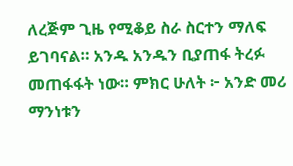ለረጅም ጊዜ የሚቆይ ስራ ስርተን ማለፍ ይገባናል። አንዱ አንዱን ቢያጠፋ ትረፉ መጠፋፋት ነው። ምክር ሁለት ፦ አንድ መሪ ማንነቱን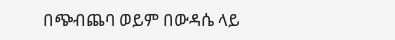በጭብጨባ ወይም በውዳሴ ላይ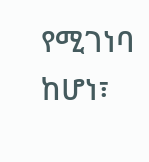የሚገነባ ከሆነ፣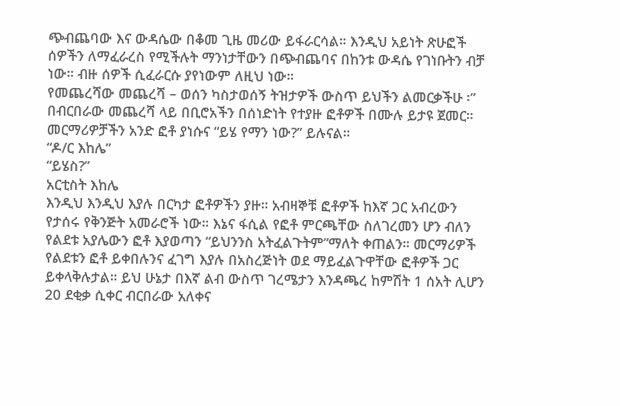ጭብጨባው እና ውዳሴው በቆመ ጊዜ መሪው ይፋራርሳል። እንዲህ አይነት ጽሁፎች ሰዎችን ለማፈራረስ የሚችሉት ማንነታቸውን በጭብጨባና በከንቱ ውዳሴ የገነቡትን ብቻ ነው። ብዙ ሰዎች ሲፈራርሱ ያየነውም ለዚህ ነው።
የመጨረሻው መጨረሻ – ወሰን ካስታወሰኝ ትዝታዎች ውስጥ ይህችን ልመርቃችሁ ፡” በብርበራው መጨረሻ ላይ በቢሮአችን በሰነድነት የተያዙ ፎቶዎች በሙሉ ይታዩ ጀመር። መርማሪዎቻችን አንድ ፎቶ ያነሱና “ይሄ የማን ነው?” ይሉናል።
“ዶ/ር እከሌ”
“ይሄስ?”
አርቲስት እከሌ
እንዲህ እንዲህ እያሉ በርካታ ፎቶዎችን ያዙ። አብዛኞቹ ፎቶዎች ከእኛ ጋር አብረውን የታሰሩ የቅንጅት አመራሮች ነው። እኔና ፋሲል የፎቶ ምርጫቸው ስለገረመን ሆን ብለን የልደቱ አያሌውን ፎቶ እያወጣን “ይህንንስ አትፈልጉትም”ማለት ቀጠልን። መርማሪዎች የልደቱን ፎቶ ይቀበሉንና ፈገግ እያሉ በአስረጅነት ወደ ማይፈልጉዋቸው ፎቶዎች ጋር ይቀላቅሉታል። ይህ ሁኔታ በእኛ ልብ ውስጥ ገረሜታን እንዳጫረ ከምሽት 1 ሰአት ሊሆን 20 ደቂቃ ሲቀር ብርበራው አለቀና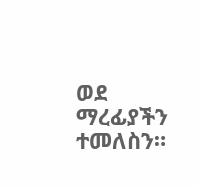ወደ ማረፊያችን ተመለስን።